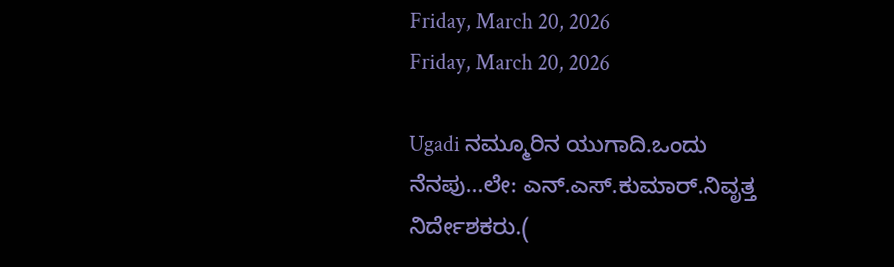Friday, March 20, 2026
Friday, March 20, 2026

Ugadi ನಮ್ಮೂರಿನ ಯುಗಾದಿ.ಒಂದು ನೆನಪು…ಲೇ: ಎನ್.ಎಸ್.ಕುಮಾರ್.ನಿವೃತ್ತ ನಿರ್ದೇಶಕರು.(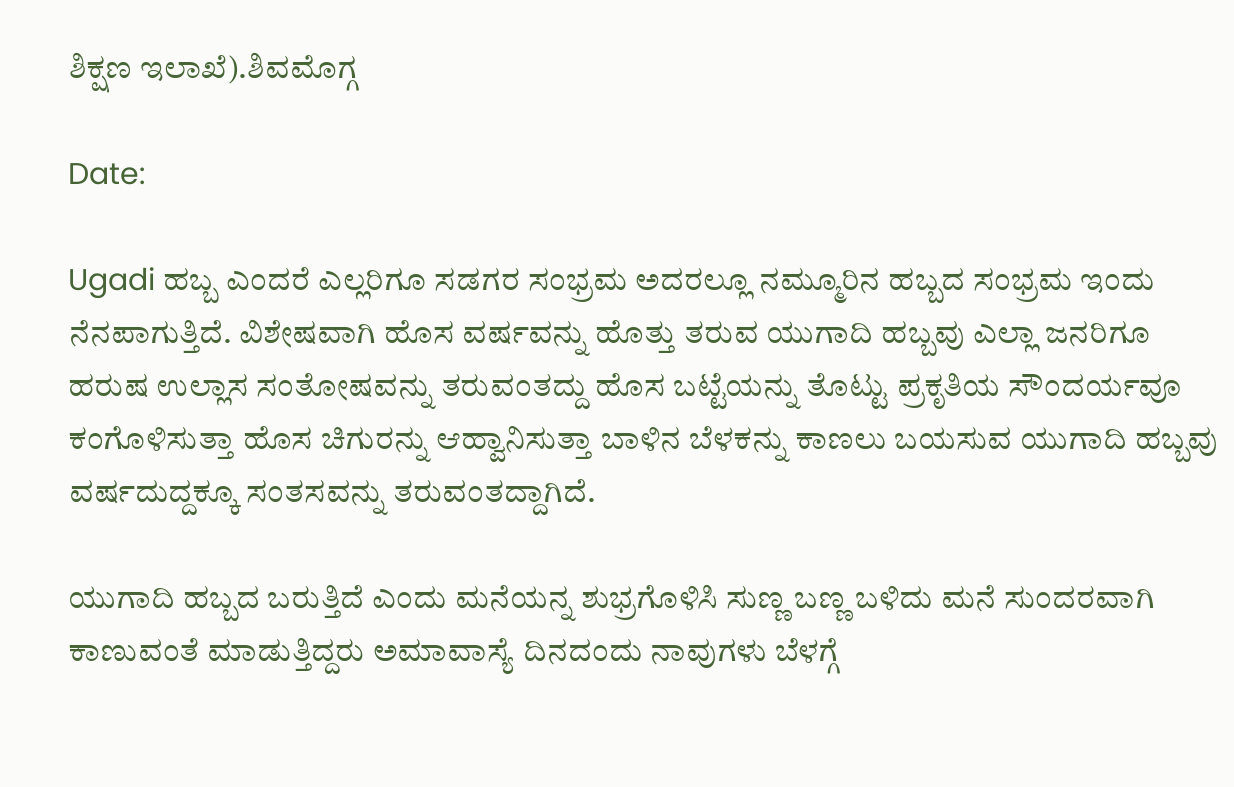ಶಿಕ್ಷಣ ಇಲಾಖೆ).ಶಿವಮೊಗ್ಗ

Date:

Ugadi ಹಬ್ಬ ಎಂದರೆ ಎಲ್ಲರಿಗೂ ಸಡಗರ ಸಂಭ್ರಮ ಅದರಲ್ಲೂ ನಮ್ಮೂರಿನ ಹಬ್ಬದ ಸಂಭ್ರಮ ಇಂದು ನೆನಪಾಗುತ್ತಿದೆ. ವಿಶೇಷವಾಗಿ ಹೊಸ ವರ್ಷವನ್ನು ಹೊತ್ತು ತರುವ ಯುಗಾದಿ ಹಬ್ಬವು ಎಲ್ಲಾ ಜನರಿಗೂ ಹರುಷ ಉಲ್ಲಾಸ ಸಂತೋಷವನ್ನು ತರುವಂತದ್ದು ಹೊಸ ಬಟ್ಟೆಯನ್ನು ತೊಟ್ಟು ಪ್ರಕೃತಿಯ ಸೌಂದರ್ಯವೂ ಕಂಗೊಳಿಸುತ್ತಾ ಹೊಸ ಚಿಗುರನ್ನು ಆಹ್ವಾನಿಸುತ್ತಾ ಬಾಳಿನ ಬೆಳಕನ್ನು ಕಾಣಲು ಬಯಸುವ ಯುಗಾದಿ ಹಬ್ಬವು ವರ್ಷದುದ್ದಕ್ಕೂ ಸಂತಸವನ್ನು ತರುವಂತದ್ದಾಗಿದೆ.

ಯುಗಾದಿ ಹಬ್ಬದ ಬರುತ್ತಿದೆ ಎಂದು ಮನೆಯನ್ನ ಶುಭ್ರಗೊಳಿಸಿ ಸುಣ್ಣ ಬಣ್ಣ ಬಳಿದು ಮನೆ ಸುಂದರವಾಗಿ ಕಾಣುವಂತೆ ಮಾಡುತ್ತಿದ್ದರು ಅಮಾವಾಸ್ಯೆ ದಿನದಂದು ನಾವುಗಳು ಬೆಳಗ್ಗೆ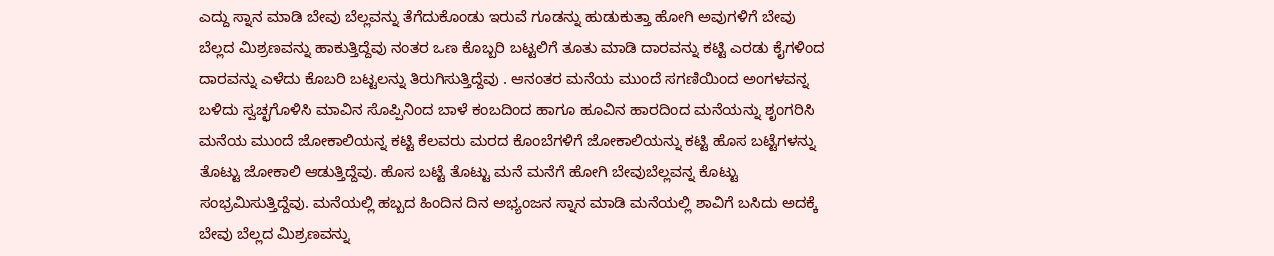ಎದ್ದು ಸ್ನಾನ ಮಾಡಿ ಬೇವು ಬೆಲ್ಲವನ್ನು ತೆಗೆದುಕೊಂಡು ಇರುವೆ ಗೂಡನ್ನು ಹುಡುಕುತ್ತಾ ಹೋಗಿ ಅವುಗಳಿಗೆ ಬೇವು ಬೆಲ್ಲದ ಮಿಶ್ರಣವನ್ನು ಹಾಕುತ್ತಿದ್ದೆವು ನಂತರ ಒಣ ಕೊಬ್ಬರಿ ಬಟ್ಟಲಿಗೆ ತೂತು ಮಾಡಿ ದಾರವನ್ನು ಕಟ್ಟಿ ಎರಡು ಕೈಗಳಿಂದ ದಾರವನ್ನು ಎಳೆದು ಕೊಬರಿ ಬಟ್ಟಲನ್ನು ತಿರುಗಿಸುತ್ತಿದ್ದೆವು . ಆನಂತರ ಮನೆಯ ಮುಂದೆ ಸಗಣಿಯಿಂದ ಅಂಗಳವನ್ನ ಬಳಿದು ಸ್ವಚ್ಛಗೊಳಿಸಿ ಮಾವಿನ ಸೊಪ್ಪಿನಿಂದ ಬಾಳೆ ಕಂಬದಿಂದ ಹಾಗೂ ಹೂವಿನ ಹಾರದಿಂದ ಮನೆಯನ್ನು ಶೃಂಗರಿಸಿ ಮನೆಯ ಮುಂದೆ ಜೋಕಾಲಿಯನ್ನ ಕಟ್ಟಿ ಕೆಲವರು ಮರದ ಕೊಂಬೆಗಳಿಗೆ ಜೋಕಾಲಿಯನ್ನು ಕಟ್ಟಿ ಹೊಸ ಬಟ್ಟೆಗಳನ್ನು ತೊಟ್ಟು ಜೋಕಾಲಿ ಆಡುತ್ತಿದ್ದೆವು. ಹೊಸ ಬಟ್ಟೆ ತೊಟ್ಟು ಮನೆ ಮನೆಗೆ ಹೋಗಿ ಬೇವುಬೆಲ್ಲವನ್ನ ಕೊಟ್ಟು ಸಂಭ್ರಮಿಸುತ್ತಿದ್ದೆವು. ಮನೆಯಲ್ಲಿ ಹಬ್ಬದ ಹಿಂದಿನ ದಿನ ಅಭ್ಯಂಜನ ಸ್ನಾನ ಮಾಡಿ ಮನೆಯಲ್ಲಿ ಶಾವಿಗೆ ಬಸಿದು ಅದಕ್ಕೆ ಬೇವು ಬೆಲ್ಲದ ಮಿಶ್ರಣವನ್ನು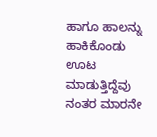ಹಾಗೂ ಹಾಲನ್ನು ಹಾಕಿಕೊಂಡು ಊಟ ಮಾಡುತ್ತಿದ್ದೆವು ನಂತರ ಮಾರನೇ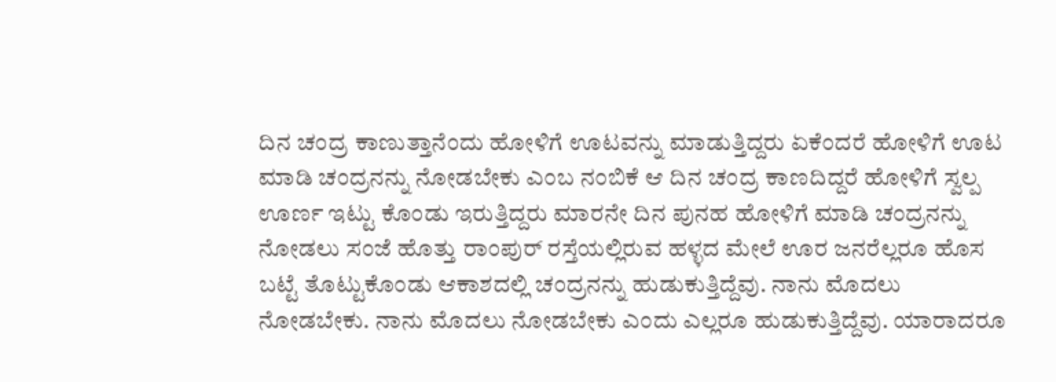ದಿನ ಚಂದ್ರ ಕಾಣುತ್ತಾನೆಂದು ಹೋಳಿಗೆ ಊಟವನ್ನು ಮಾಡುತ್ತಿದ್ದರು ಏಕೆಂದರೆ ಹೋಳಿಗೆ ಊಟ ಮಾಡಿ ಚಂದ್ರನನ್ನು ನೋಡಬೇಕು ಎಂಬ ನಂಬಿಕೆ ಆ ದಿನ ಚಂದ್ರ ಕಾಣದಿದ್ದರೆ ಹೋಳಿಗೆ ಸ್ವಲ್ಪ ಊರ್ಣ ಇಟ್ಟು ಕೊಂಡು ಇರುತ್ತಿದ್ದರು ಮಾರನೇ ದಿನ ಪುನಹ ಹೋಳಿಗೆ ಮಾಡಿ ಚಂದ್ರನನ್ನು ನೋಡಲು ಸಂಜೆ ಹೊತ್ತು ರಾಂಪುರ್ ರಸ್ತೆಯಲ್ಲಿರುವ ಹಳ್ಳದ ಮೇಲೆ ಊರ ಜನರೆಲ್ಲರೂ ಹೊಸ ಬಟ್ಟೆ ತೊಟ್ಟುಕೊಂಡು ಆಕಾಶದಲ್ಲಿ ಚಂದ್ರನನ್ನು ಹುಡುಕುತ್ತಿದ್ದೆವು. ನಾನು ಮೊದಲು ನೋಡಬೇಕು. ನಾನು ಮೊದಲು ನೋಡಬೇಕು ಎಂದು ಎಲ್ಲರೂ ಹುಡುಕುತ್ತಿದ್ದೆವು. ಯಾರಾದರೂ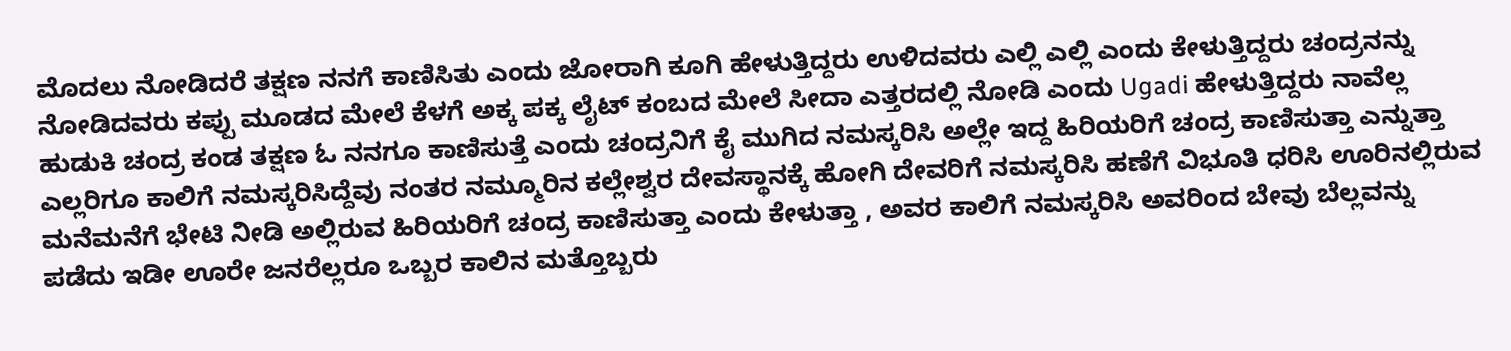ಮೊದಲು ನೋಡಿದರೆ ತಕ್ಷಣ ನನಗೆ ಕಾಣಿಸಿತು ಎಂದು ಜೋರಾಗಿ ಕೂಗಿ ಹೇಳುತ್ತಿದ್ದರು ಉಳಿದವರು ಎಲ್ಲಿ ಎಲ್ಲಿ ಎಂದು ಕೇಳುತ್ತಿದ್ದರು ಚಂದ್ರನನ್ನು ನೋಡಿದವರು ಕಪ್ಪು ಮೂಡದ ಮೇಲೆ ಕೆಳಗೆ ಅಕ್ಕ ಪಕ್ಕ ಲೈಟ್ ಕಂಬದ ಮೇಲೆ ಸೀದಾ ಎತ್ತರದಲ್ಲಿ ನೋಡಿ ಎಂದು Ugadi ಹೇಳುತ್ತಿದ್ದರು ನಾವೆಲ್ಲ ಹುಡುಕಿ ಚಂದ್ರ ಕಂಡ ತಕ್ಷಣ ಓ ನನಗೂ ಕಾಣಿಸುತ್ತೆ ಎಂದು ಚಂದ್ರನಿಗೆ ಕೈ ಮುಗಿದ ನಮಸ್ಕರಿಸಿ ಅಲ್ಲೇ ಇದ್ದ ಹಿರಿಯರಿಗೆ ಚಂದ್ರ ಕಾಣಿಸುತ್ತಾ ಎನ್ನುತ್ತಾ ಎಲ್ಲರಿಗೂ ಕಾಲಿಗೆ ನಮಸ್ಕರಿಸಿದ್ದೆವು ನಂತರ ನಮ್ಮೂರಿನ ಕಲ್ಲೇಶ್ವರ ದೇವಸ್ಥಾನಕ್ಕೆ ಹೋಗಿ ದೇವರಿಗೆ ನಮಸ್ಕರಿಸಿ ಹಣೆಗೆ ವಿಭೂತಿ ಧರಿಸಿ ಊರಿನಲ್ಲಿರುವ ಮನೆಮನೆಗೆ ಭೇಟಿ ನೀಡಿ ಅಲ್ಲಿರುವ ಹಿರಿಯರಿಗೆ ಚಂದ್ರ ಕಾಣಿಸುತ್ತಾ ಎಂದು ಕೇಳುತ್ತಾ , ಅವರ ಕಾಲಿಗೆ ನಮಸ್ಕರಿಸಿ ಅವರಿಂದ ಬೇವು ಬೆಲ್ಲವನ್ನು ಪಡೆದು ಇಡೀ ಊರೇ ಜನರೆಲ್ಲರೂ ಒಬ್ಬರ ಕಾಲಿನ ಮತ್ತೊಬ್ಬರು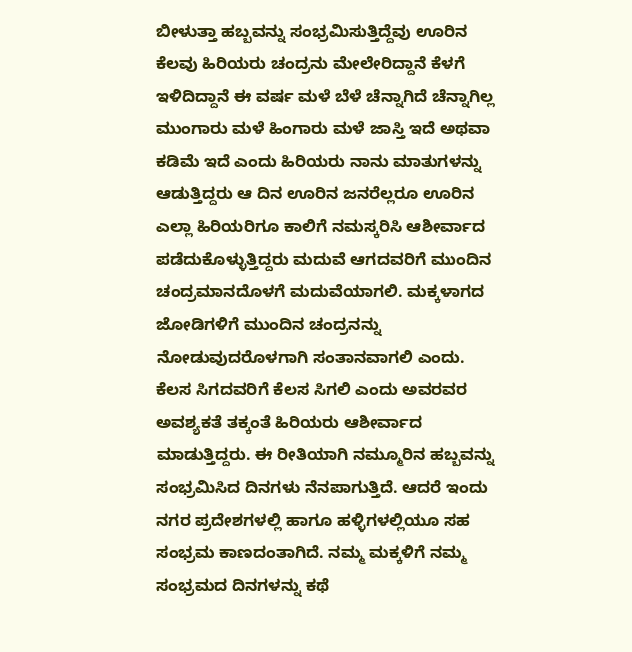ಬೀಳುತ್ತಾ ಹಬ್ಬವನ್ನು ಸಂಭ್ರಮಿಸುತ್ತಿದ್ದೆವು ಊರಿನ ಕೆಲವು ಹಿರಿಯರು ಚಂದ್ರನು ಮೇಲೇರಿದ್ದಾನೆ ಕೆಳಗೆ ಇಳಿದಿದ್ದಾನೆ ಈ ವರ್ಷ ಮಳೆ ಬೆಳೆ ಚೆನ್ನಾಗಿದೆ ಚೆನ್ನಾಗಿಲ್ಲ ಮುಂಗಾರು ಮಳೆ ಹಿಂಗಾರು ಮಳೆ ಜಾಸ್ತಿ ಇದೆ ಅಥವಾ ಕಡಿಮೆ ಇದೆ ಎಂದು ಹಿರಿಯರು ನಾನು ಮಾತುಗಳನ್ನು ಆಡುತ್ತಿದ್ದರು ಆ ದಿನ ಊರಿನ ಜನರೆಲ್ಲರೂ ಊರಿನ ಎಲ್ಲಾ ಹಿರಿಯರಿಗೂ ಕಾಲಿಗೆ ನಮಸ್ಕರಿಸಿ ಆಶೀರ್ವಾದ ಪಡೆದುಕೊಳ್ಳುತ್ತಿದ್ದರು ಮದುವೆ ಆಗದವರಿಗೆ ಮುಂದಿನ ಚಂದ್ರಮಾನದೊಳಗೆ ಮದುವೆಯಾಗಲಿ. ಮಕ್ಕಳಾಗದ ಜೋಡಿಗಳಿಗೆ ಮುಂದಿನ ಚಂದ್ರನನ್ನು ನೋಡುವುದರೊಳಗಾಗಿ ಸಂತಾನವಾಗಲಿ ಎಂದು. ಕೆಲಸ ಸಿಗದವರಿಗೆ ಕೆಲಸ ಸಿಗಲಿ ಎಂದು ಅವರವರ ಅವಶ್ಯಕತೆ ತಕ್ಕಂತೆ ಹಿರಿಯರು ಆಶೀರ್ವಾದ ಮಾಡುತ್ತಿದ್ದರು. ಈ ರೀತಿಯಾಗಿ ನಮ್ಮೂರಿನ ಹಬ್ಬವನ್ನು ಸಂಭ್ರಮಿಸಿದ ದಿನಗಳು ನೆನಪಾಗುತ್ತಿದೆ. ಆದರೆ ಇಂದು ನಗರ ಪ್ರದೇಶಗಳಲ್ಲಿ ಹಾಗೂ ಹಳ್ಳಿಗಳಲ್ಲಿಯೂ ಸಹ ಸಂಭ್ರಮ ಕಾಣದಂತಾಗಿದೆ. ನಮ್ಮ ಮಕ್ಕಳಿಗೆ ನಮ್ಮ ಸಂಭ್ರಮದ ದಿನಗಳನ್ನು ಕಥೆ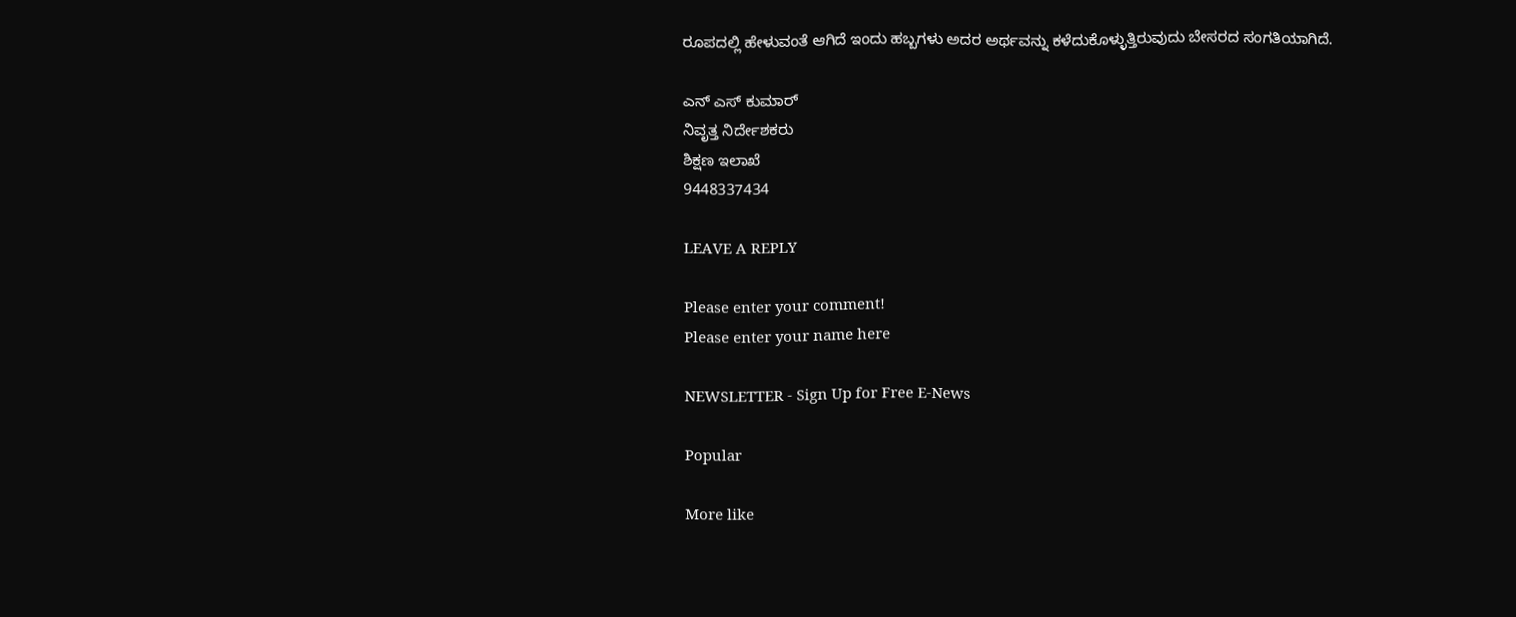ರೂಪದಲ್ಲಿ ಹೇಳುವಂತೆ ಆಗಿದೆ ಇಂದು ಹಬ್ಬಗಳು ಅದರ ಅರ್ಥವನ್ನು ಕಳೆದುಕೊಳ್ಳುತ್ತಿರುವುದು ಬೇಸರದ ಸಂಗತಿಯಾಗಿದೆ.

ಎನ್ ಎಸ್ ಕುಮಾರ್
ನಿವೃತ್ತ ನಿರ್ದೇಶಕರು
ಶಿಕ್ಷಣ ಇಲಾಖೆ
9448337434

LEAVE A REPLY

Please enter your comment!
Please enter your name here

NEWSLETTER - Sign Up for Free E-News

Popular

More like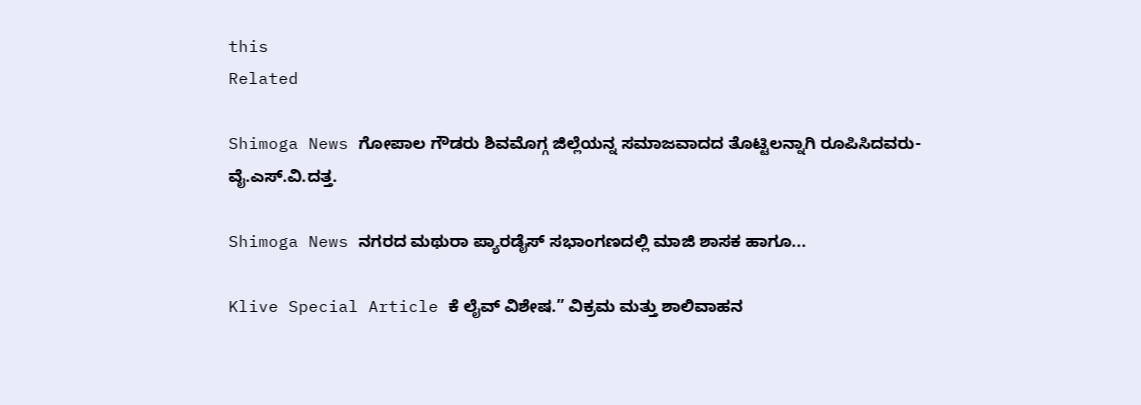this
Related

Shimoga News ಗೋಪಾಲ ಗೌಡರು ಶಿವಮೊಗ್ಗ ಜಿಲ್ಲೆಯನ್ನ ಸಮಾಜವಾದದ ತೊಟ್ಟಿಲನ್ನಾಗಿ ರೂಪಿಸಿದವರು- ವೈ.ಎಸ್.ವಿ.ದತ್ತ.

Shimoga News ನಗರದ ಮಥುರಾ ಪ್ಯಾರಡೈಸ್ ಸಭಾಂಗಣದಲ್ಲಿ ಮಾಜಿ ಶಾಸಕ ಹಾಗೂ...

Klive Special Article ಕೆ ಲೈವ್ ವಿಶೇಷ.” ವಿಕ್ರಮ ಮತ್ತು ಶಾಲಿವಾಹನ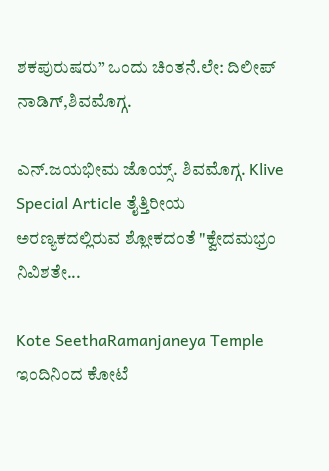ಶಕಪುರುಷರು” ಒಂದು ಚಿಂತನೆ.ಲೇ: ದಿಲೀಪ್ ನಾಡಿಗ್,ಶಿವಮೊಗ್ಗ.

ಎನ್.ಜಯಭೀಮ ಜೊಯ್ಸ್. ಶಿವಮೊಗ್ಗ. Klive Special Article ತೈತ್ತಿರೀಯ ಅರಣ್ಯಕದಲ್ಲಿರುವ ಶ್ಲೋಕದಂತೆ "ಕ್ವೇದಮಭ್ರಂ ನಿವಿಶತೇ...

Kote SeethaRamanjaneya Temple ಇಂದಿನಿಂದ ಕೋಟೆ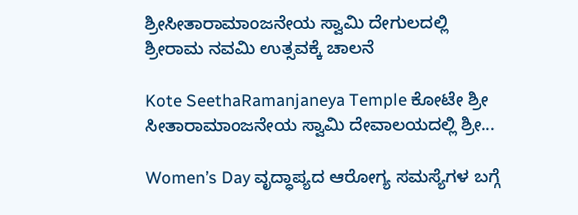ಶ್ರೀಸೀತಾರಾಮಾಂಜನೇಯ ಸ್ವಾಮಿ ದೇಗುಲದಲ್ಲಿ ಶ್ರೀರಾಮ ನವಮಿ ಉತ್ಸವಕ್ಕೆ ಚಾಲನೆ

Kote SeethaRamanjaneya Temple ಕೋಟೇ ಶ್ರೀ ಸೀತಾರಾಮಾಂಜನೇಯ ಸ್ವಾಮಿ ದೇವಾಲಯದಲ್ಲಿ ಶ್ರೀ...

Women’s Day ವೃದ್ಧಾಪ್ಯದ ಆರೋಗ್ಯ ಸಮಸ್ಯೆಗಳ ಬಗ್ಗೆ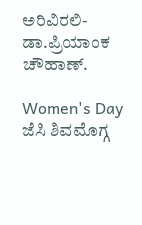ಅರಿವಿರಲಿ- ಡಾ.ಪ್ರಿಯಾಂಕ ಚೌಹಾಣ್.

Women's Day ಜೆಸಿ ಶಿವಮೊಗ್ಗ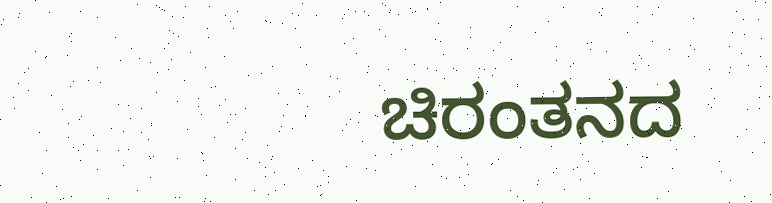ಚಿರಂತನದ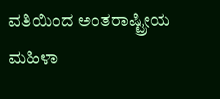ವತಿಯಿಂದ ಅಂತರಾಷ್ಟ್ರೀಯ ಮಹಿಳಾ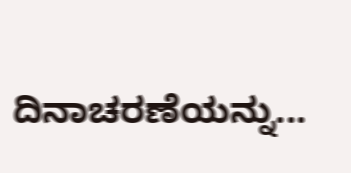ದಿನಾಚರಣೆಯನ್ನು...